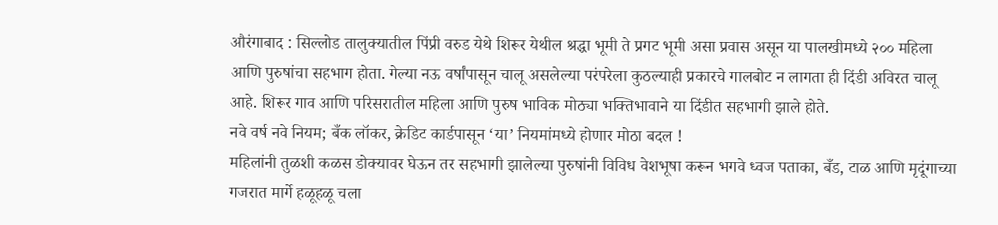औरंगाबाद : सिल्लोड तालुक्यातील पिंप्री वरुड येथे शिरूर येथील श्रद्धा भूमी ते प्रगट भूमी असा प्रवास असून या पालखीमध्ये २०० महिला आणि पुरुषांचा सहभाग होता. गेल्या नऊ वर्षांपासून चालू असलेल्या परंपरेला कुठल्याही प्रकारचे गालबोट न लागता ही दिंडी अविरत चालू आहे. शिरूर गाव आणि परिसरातील महिला आणि पुरुष भाविक मोठ्या भक्तिभावाने या दिंडीत सहभागी झाले होते.
नवे वर्ष नवे नियम; बँक लॉकर, क्रेडिट कार्डपासून ‘या’ नियमांमध्ये होणार मोठा बदल !
महिलांनी तुळशी कळस डोक्यावर घेऊन तर सहभागी झालेल्या पुरुषांनी विविध वेशभूषा करून भगवे ध्वज पताका, बँड, टाळ आणि मृदूंगाच्या गजरात मार्गे हळूहळू चला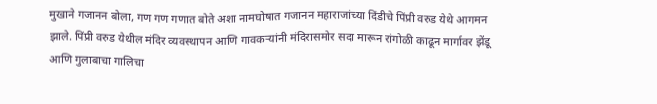मुखाने गजानन बोला, गण गण गणात बोते अशा नामघोषात गजानन महाराजांच्या दिंडीचे पिंप्री वरुड येथे आगमन झाले. पिंप्री वरुड येथील मंदिर व्यवस्थापन आणि गावकऱ्यांनी मंदिरासमोर सदा मारून रांगोळी काढून मार्गावर झेंडू आणि गुलाबाचा गालिचा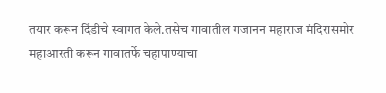तयार करून दिंडीचे स्वागत केले.तसेच गावातील गजानन महाराज मंदिरासमोर महाआरती करून गावातर्फे चहापाण्याचा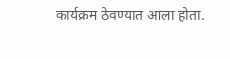कार्यक्रम ठेवण्यात आला होता.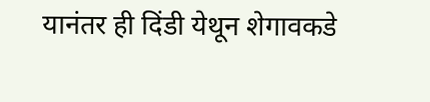यानंतर ही दिंडी येथून शेगावकडे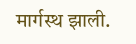मार्गस्थ झाली.